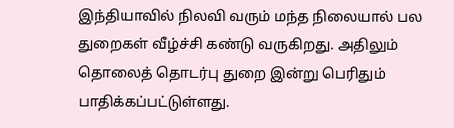இந்தியாவில் நிலவி வரும் மந்த நிலையால் பல துறைகள் வீழ்ச்சி கண்டு வருகிறது. அதிலும் தொலைத் தொடர்பு துறை இன்று பெரிதும் பாதிக்கப்பட்டுள்ளது.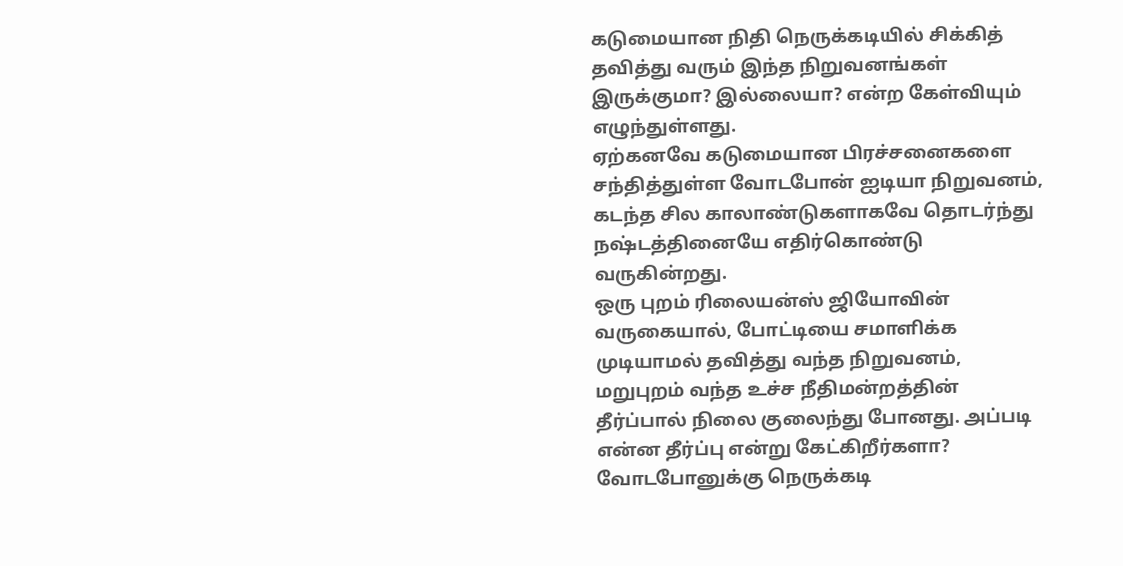கடுமையான நிதி நெருக்கடியில் சிக்கித் தவித்து வரும் இந்த நிறுவனங்கள் இருக்குமா? இல்லையா? என்ற கேள்வியும் எழுந்துள்ளது.
ஏற்கனவே கடுமையான பிரச்சனைகளை சந்தித்துள்ள வோடபோன் ஐடியா நிறுவனம், கடந்த சில காலாண்டுகளாகவே தொடர்ந்து நஷ்டத்தினையே எதிர்கொண்டு வருகின்றது.
ஒரு புறம் ரிலையன்ஸ் ஜியோவின் வருகையால், போட்டியை சமாளிக்க முடியாமல் தவித்து வந்த நிறுவனம், மறுபுறம் வந்த உச்ச நீதிமன்றத்தின் தீர்ப்பால் நிலை குலைந்து போனது. அப்படி என்ன தீர்ப்பு என்று கேட்கிறீர்களா?
வோடபோனுக்கு நெருக்கடி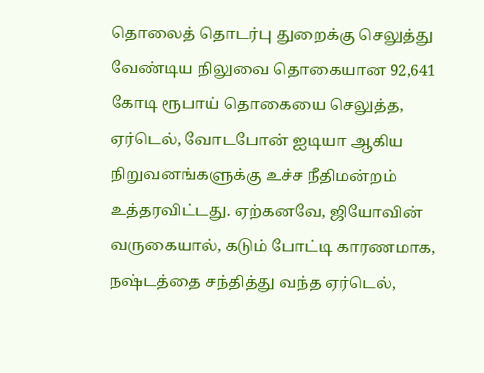தொலைத் தொடர்பு துறைக்கு செலுத்து வேண்டிய நிலுவை தொகையான 92,641 கோடி ரூபாய் தொகையை செலுத்த, ஏர்டெல், வோடபோன் ஐடியா ஆகிய நிறுவனங்களுக்கு உச்ச நீதிமன்றம் உத்தரவிட்டது. ஏற்கனவே, ஜியோவின் வருகையால், கடும் போட்டி காரணமாக, நஷ்டத்தை சந்தித்து வந்த ஏர்டெல்,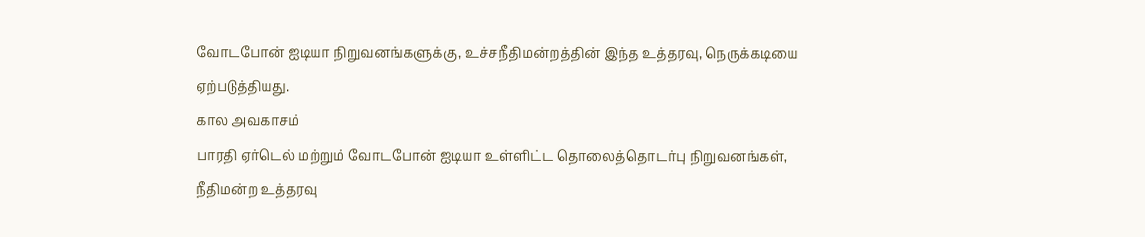வோடபோன் ஐடியா நிறுவனங்களுக்கு, உச்சநீதிமன்றத்தின் இந்த உத்தரவு, நெருக்கடியை ஏற்படுத்தியது.
கால அவகாசம்
பாரதி ஏர்டெல் மற்றும் வோடபோன் ஐடியா உள்ளிட்ட தொலைத்தொடர்பு நிறுவனங்கள், நீதிமன்ற உத்தரவு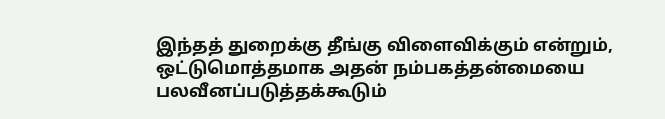இந்தத் துறைக்கு தீங்கு விளைவிக்கும் என்றும், ஒட்டுமொத்தமாக அதன் நம்பகத்தன்மையை பலவீனப்படுத்தக்கூடும்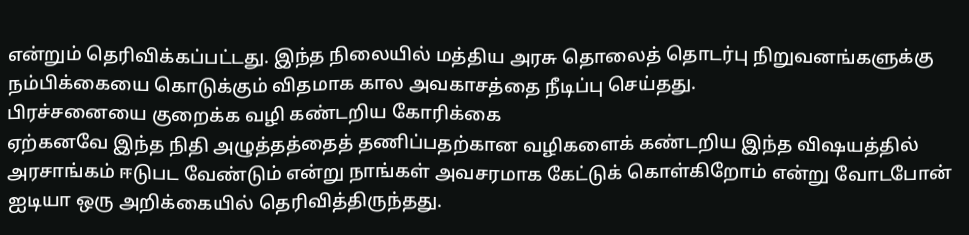என்றும் தெரிவிக்கப்பட்டது. இந்த நிலையில் மத்திய அரசு தொலைத் தொடர்பு நிறுவனங்களுக்கு நம்பிக்கையை கொடுக்கும் விதமாக கால அவகாசத்தை நீடிப்பு செய்தது.
பிரச்சனையை குறைக்க வழி கண்டறிய கோரிக்கை
ஏற்கனவே இந்த நிதி அழுத்தத்தைத் தணிப்பதற்கான வழிகளைக் கண்டறிய இந்த விஷயத்தில் அரசாங்கம் ஈடுபட வேண்டும் என்று நாங்கள் அவசரமாக கேட்டுக் கொள்கிறோம் என்று வோடபோன் ஐடியா ஒரு அறிக்கையில் தெரிவித்திருந்தது.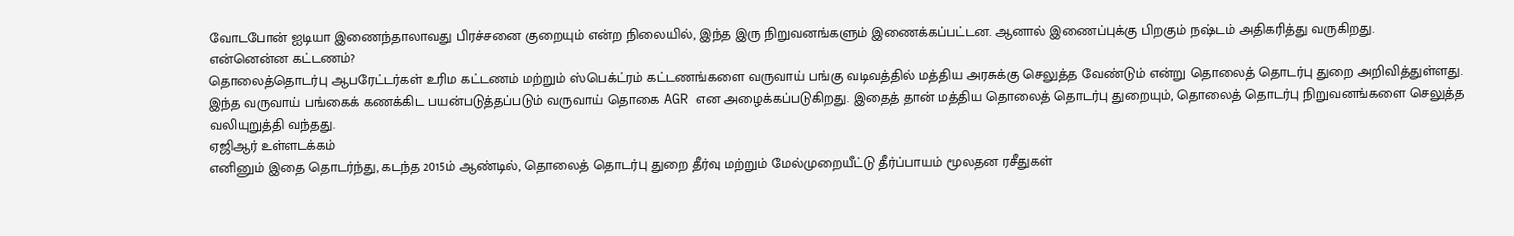வோடபோன் ஐடியா இணைந்தாலாவது பிரச்சனை குறையும் என்ற நிலையில், இந்த இரு நிறுவனங்களும் இணைக்கப்பட்டன. ஆனால் இணைப்புக்கு பிறகும் நஷ்டம் அதிகரித்து வருகிறது.
என்னென்ன கட்டணம்?
தொலைத்தொடர்பு ஆபரேட்டர்கள் உரிம கட்டணம் மற்றும் ஸ்பெக்ட்ரம் கட்டணங்களை வருவாய் பங்கு வடிவத்தில் மத்திய அரசுக்கு செலுத்த வேண்டும் என்று தொலைத் தொடர்பு துறை அறிவித்துள்ளது. இந்த வருவாய் பங்கைக் கணக்கிட பயன்படுத்தப்படும் வருவாய் தொகை AGR என அழைக்கப்படுகிறது. இதைத் தான் மத்திய தொலைத் தொடர்பு துறையும், தொலைத் தொடர்பு நிறுவனங்களை செலுத்த வலியுறுத்தி வந்தது.
ஏஜிஆர் உள்ளடக்கம்
எனினும் இதை தொடர்ந்து, கடந்த 2015ம் ஆண்டில், தொலைத் தொடர்பு துறை தீர்வு மற்றும் மேல்முறையீட்டு தீர்ப்பாயம் மூலதன ரசீதுகள்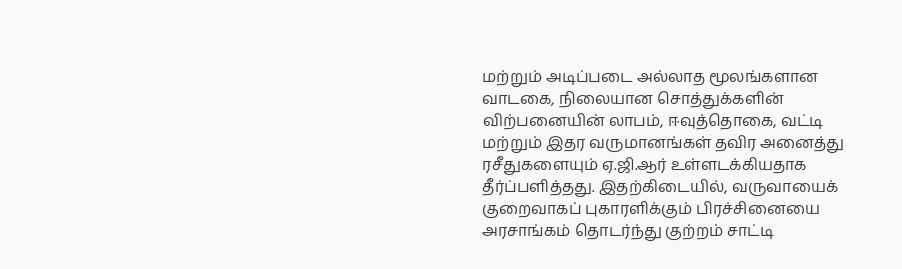மற்றும் அடிப்படை அல்லாத மூலங்களான வாடகை, நிலையான சொத்துக்களின் விற்பனையின் லாபம், ஈவுத்தொகை, வட்டி மற்றும் இதர வருமானங்கள் தவிர அனைத்து ரசீதுகளையும் ஏ.ஜி.ஆர் உள்ளடக்கியதாக தீர்ப்பளித்தது. இதற்கிடையில், வருவாயைக் குறைவாகப் புகாரளிக்கும் பிரச்சினையை அரசாங்கம் தொடர்ந்து குற்றம் சாட்டி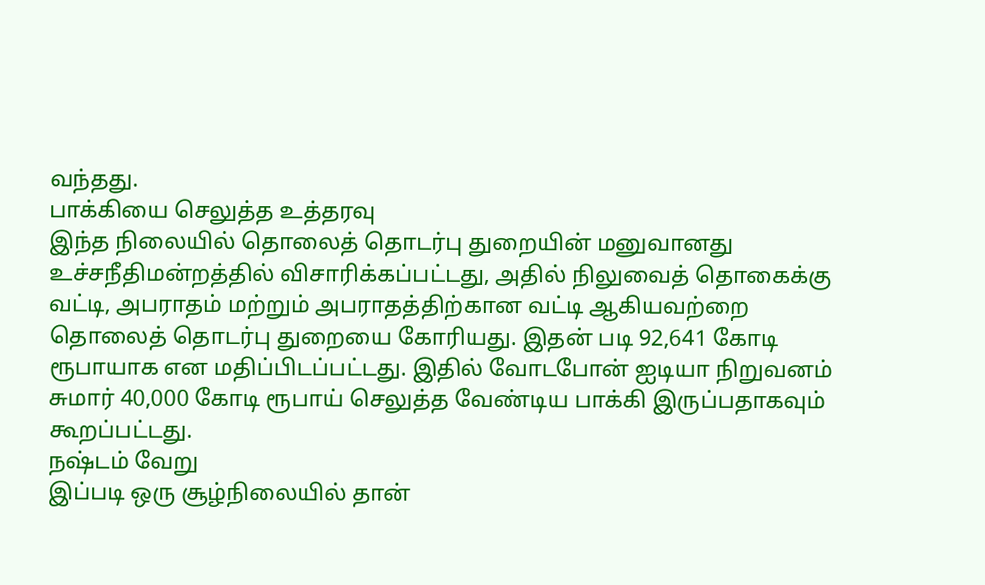வந்தது.
பாக்கியை செலுத்த உத்தரவு
இந்த நிலையில் தொலைத் தொடர்பு துறையின் மனுவானது உச்சநீதிமன்றத்தில் விசாரிக்கப்பட்டது, அதில் நிலுவைத் தொகைக்கு வட்டி, அபராதம் மற்றும் அபராதத்திற்கான வட்டி ஆகியவற்றை தொலைத் தொடர்பு துறையை கோரியது. இதன் படி 92,641 கோடி ரூபாயாக என மதிப்பிடப்பட்டது. இதில் வோடபோன் ஐடியா நிறுவனம் சுமார் 40,000 கோடி ரூபாய் செலுத்த வேண்டிய பாக்கி இருப்பதாகவும் கூறப்பட்டது.
நஷ்டம் வேறு
இப்படி ஒரு சூழ்நிலையில் தான்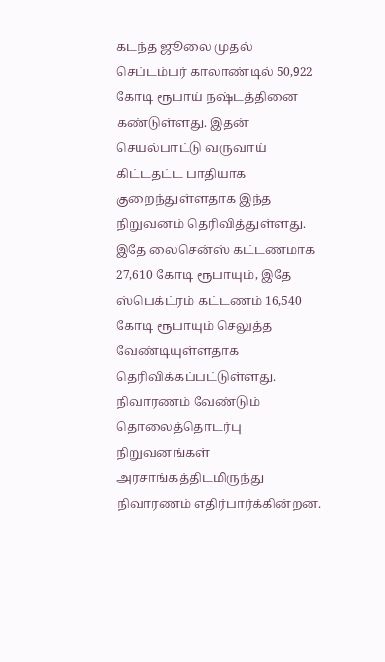கடந்த ஜூலை முதல் செப்டம்பர் காலாண்டில் 50,922 கோடி ரூபாய் நஷ்டத்தினை கண்டுள்ளது. இதன் செயல்பாட்டு வருவாய் கிட்டதட்ட பாதியாக குறைந்துள்ளதாக இந்த நிறுவனம் தெரிவித்துள்ளது. இதே லைசென்ஸ் கட்டணமாக 27,610 கோடி ரூபாயும், இதே ஸ்பெக்ட்ரம் கட்டணம் 16,540 கோடி ரூபாயும் செலுத்த வேண்டியுள்ளதாக தெரிவிக்கப்பட்டுள்ளது.
நிவாரணம் வேண்டும்
தொலைத்தொடர்பு நிறுவனங்கள் அரசாங்கத்திடமிருந்து நிவாரணம் எதிர்பார்க்கின்றன.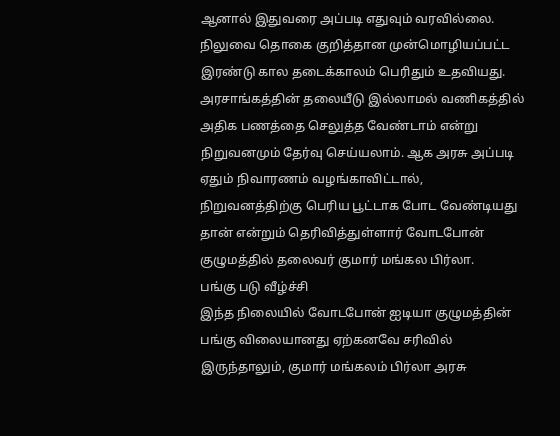ஆனால் இதுவரை அப்படி எதுவும் வரவில்லை. நிலுவை தொகை குறித்தான முன்மொழியப்பட்ட இரண்டு கால தடைக்காலம் பெரிதும் உதவியது. அரசாங்கத்தின் தலையீடு இல்லாமல் வணிகத்தில் அதிக பணத்தை செலுத்த வேண்டாம் என்று நிறுவனமும் தேர்வு செய்யலாம். ஆக அரசு அப்படி ஏதும் நிவாரணம் வழங்காவிட்டால், நிறுவனத்திற்கு பெரிய பூட்டாக போட வேண்டியது தான் என்றும் தெரிவித்துள்ளார் வோடபோன் குழுமத்தில் தலைவர் குமார் மங்கல பிர்லா.
பங்கு படு வீழ்ச்சி
இந்த நிலையில் வோடபோன் ஐடியா குழுமத்தின் பங்கு விலையானது ஏற்கனவே சரிவில் இருந்தாலும், குமார் மங்கலம் பிர்லா அரசு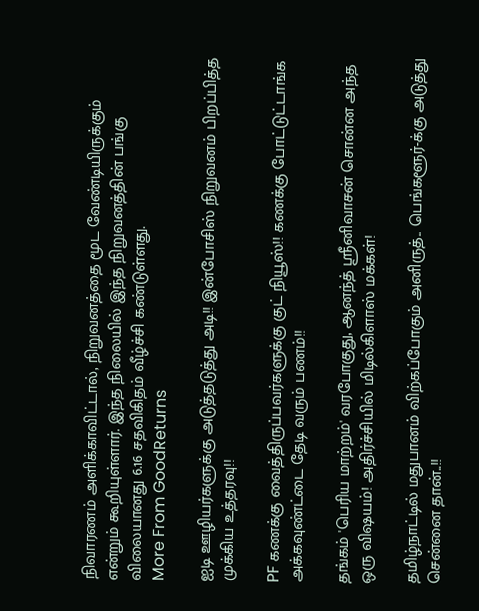நிவாரணம் அளிக்காவிட்டால், நிறுவனத்தை மூட வேண்டியிருக்கும் என்றும் கூறியுள்ளார். இந்த நிலையில் இந்த நிறுவனத்தின் பங்கு விலையானது 6.16 சதவிகிதம் வீழ்ச்சி கண்டுள்ளது.
More From GoodReturns

ஐடி ஊழியர்களுக்கு அடுத்தடுத்து அடி!! இன்போசிஸ் நிறுவனம் பிறப்பித்த முக்கிய உத்தரவு!!

PF கணக்கு வைத்திருப்பவர்களுக்கு குட் நியூஸ்!! கணக்கு போட்டுட்டாங்க அக்கவுண்ட்டை தேடி வரும் பணம்!!

தங்கம் 'பெரிய மாற்றம்' வரபோகுது, ஆனந்த் ஸ்ரீனிவாசன் சொன்ன அந்த ஒரு விஷயம்! அதிர்ச்சியில் மிடில்கிளாஸ் மக்கள்!

தமிழ்நாட்டில் மதுபானம் விற்கப்போகும் அனிருத்.. பெங்களூர்-க்கு அடுத்து சென்னை தான்..!!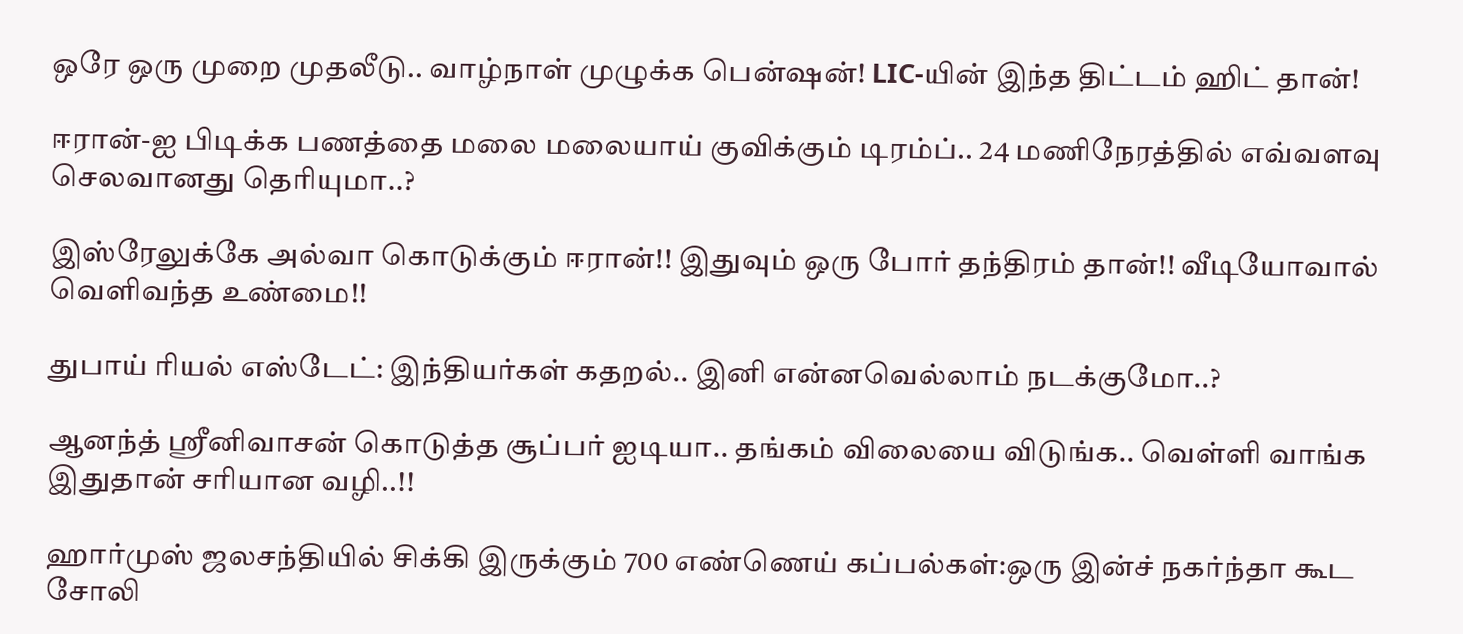ஒரே ஒரு முறை முதலீடு.. வாழ்நாள் முழுக்க பென்ஷன்! LIC-யின் இந்த திட்டம் ஹிட் தான்!

ஈரான்-ஐ பிடிக்க பணத்தை மலை மலையாய் குவிக்கும் டிரம்ப்.. 24 மணிநேரத்தில் எவ்வளவு செலவானது தெரியுமா..?

இஸ்ரேலுக்கே அல்வா கொடுக்கும் ஈரான்!! இதுவும் ஒரு போர் தந்திரம் தான்!! வீடியோவால் வெளிவந்த உண்மை!!

துபாய் ரியல் எஸ்டேட்: இந்தியர்கள் கதறல்.. இனி என்னவெல்லாம் நடக்குமோ..?

ஆனந்த் ஸ்ரீனிவாசன் கொடுத்த சூப்பர் ஐடியா.. தங்கம் விலையை விடுங்க.. வெள்ளி வாங்க இதுதான் சரியான வழி..!!

ஹார்முஸ் ஜலசந்தியில் சிக்கி இருக்கும் 700 எண்ணெய் கப்பல்கள்:ஒரு இன்ச் நகர்ந்தா கூட சோலி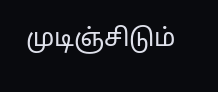முடிஞ்சிடும்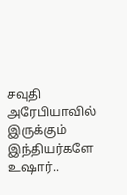சவுதி அரேபியாவில் இருக்கும் இந்தியர்களே உஷார்..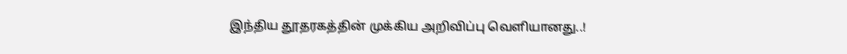இந்திய தூதரகத்தின் முக்கிய அறிவிப்பு வெளியானது..!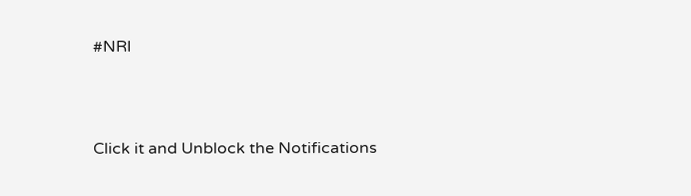#NRI



Click it and Unblock the Notifications